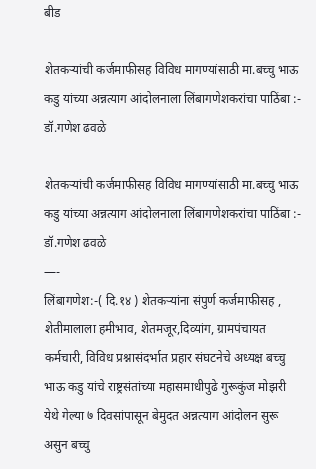बीड

शेतकऱ्यांची कर्जमाफीसह विविध मागण्यांसाठी मा.बच्चु भाऊ कडु यांच्या अन्नत्याग आंदोलनाला लिंबागणेशकरांचा पाठिंबा :- डॉ.गणेश ढवळे

शेतकऱ्यांची कर्जमाफीसह विविध मागण्यांसाठी मा.बच्चु भाऊ कडु यांच्या अन्नत्याग आंदोलनाला लिंबागणेशकरांचा पाठिंबा :- डॉ.गणेश ढवळे
—-
लिंबागणेश:-( दि.१४ ) शेतकऱ्यांना संपुर्ण कर्जमाफीसह , शेतीमालाला हमीभाव, शेतमजूर,दिव्यांग, ग्रामपंचायत कर्मचारी, विविध प्रश्नासंदर्भात प्रहार संघटनेचे अध्यक्ष बच्चु भाऊ कडु यांचे राष्ट्रसंतांच्या महासमाधीपुढे गुरूकुंज मोझरी येथे गेल्या ७ दिवसांपासून बेमुदत अन्नत्याग आंदोलन सुरू असुन बच्चु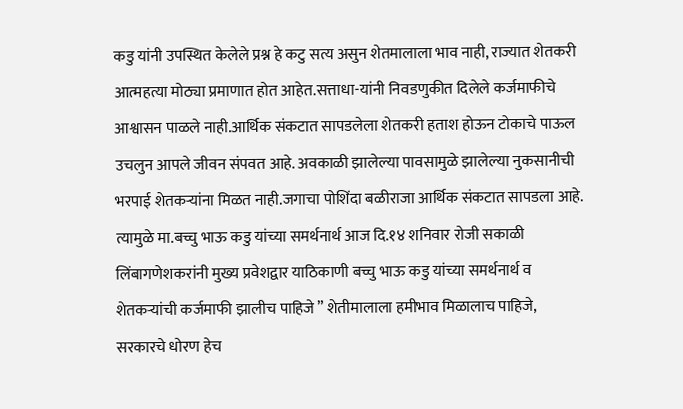कडु यांनी उपस्थित केलेले प्रश्न हे कटु सत्य असुन शेतमालाला भाव नाही, राज्यात शेतकरी आत्महत्या मोठ्या प्रमाणात होत आहेत.सत्ताधा-यांनी निवडणुकीत दिलेले कर्जमाफीचे आश्वासन पाळले नाही.आर्थिक संकटात सापडलेला शेतकरी हताश होऊन टोकाचे पाऊल उचलुन आपले जीवन संपवत आहे. अवकाळी झालेल्या पावसामुळे झालेल्या नुकसानीची भरपाई शेतकऱ्यांना मिळत नाही.जगाचा पोशिंदा बळीराजा आर्थिक संकटात सापडला आहे. त्यामुळे मा.बच्चु भाऊ कडु यांच्या समर्थनार्थ आज दि.१४ शनिवार रोजी सकाळी लिंबागणेशकरांनी मुख्य प्रवेशद्वार याठिकाणी बच्चु भाऊ कडु यांच्या समर्थनार्थ व शेतकऱ्यांची कर्जमाफी झालीच पाहिजे ” शेतीमालाला हमीभाव मिळालाच पाहिजे, सरकारचे धोरण हेच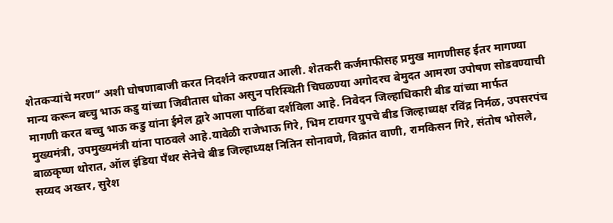शेतकऱ्यांचे मरण” अशी घोषणाबाजी करत निदर्शने करण्यात आली. शेतकरी कर्जमाफीसह प्रमुख मागणीसह ईतर मागण्या मान्य करून बच्चु भाऊ कडु यांच्या जिवीतास धोका असुन परिस्थिती चिघळण्या अगोदरच बेमुदत आमरण उपोषण सोडवण्याची मागणी करत बच्चु भाऊ कडु यांना ईमेल द्वारे आपला पाठिंबा दर्शविला आहे. निवेदन जिल्हाधिकारी बीड यांच्या मार्फत मुख्यमंत्री, उपमुख्यमंत्री यांना पाठवले आहे.यावेळी राजेभाऊ गिरे, भिम टायगर ग्रुपचे बीड जिल्हाध्यक्ष रविंद्र निर्मळ, उपसरपंच बाळकृष्ण थोरात, ऑल इंडिया पँथर सेनेचे बीड जिल्हाध्यक्ष नितिन सोनावणे, विक्रांत वाणी, रामकिसन गिरे, संतोष भोसले, सय्यद अख्तर, सुरेश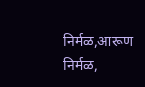निर्मळ,आरूण निर्मळ,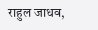राहुल जाधव,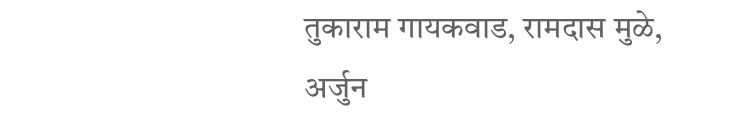तुकाराम गायकवाड, रामदास मुळे, अर्जुन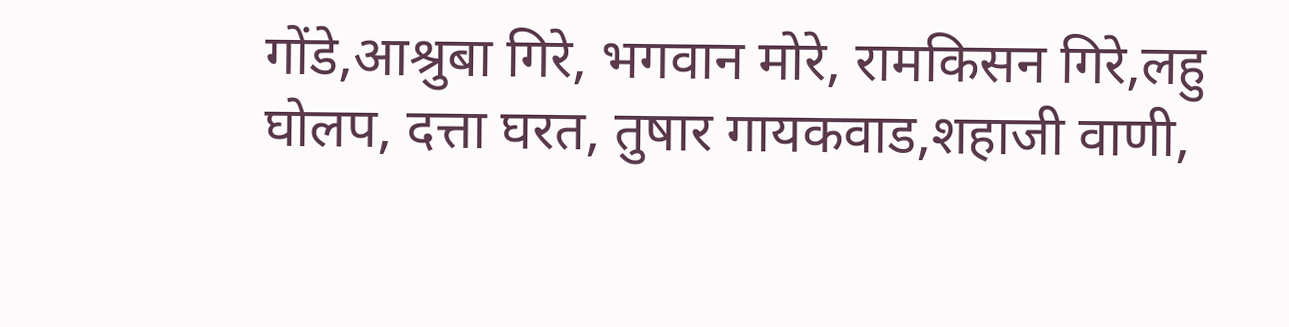गोंडे,आश्रुबा गिरे, भगवान मोरे, रामकिसन गिरे,लहु घोलप, दत्ता घरत, तुषार गायकवाड,शहाजी वाणी,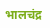भालचंद्र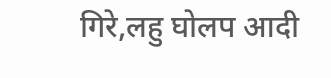गिरे,लहु घोलप आदी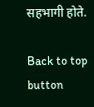सहभागी होते.

Back to top button